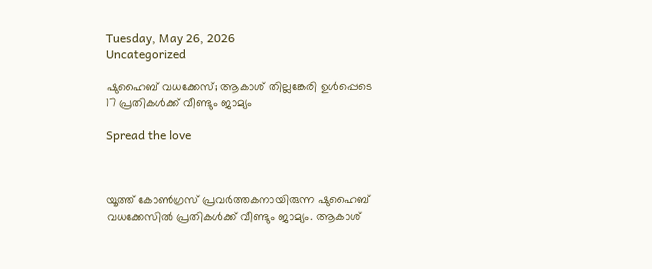Tuesday, May 26, 2026
Uncategorized

ഷുഹൈബ് വധക്കേസ്; ആകാശ് തില്ലങ്കേരി ഉള്‍പ്പെടെ 17 പ്രതികള്‍ക്ക് വീണ്ടും ജാമ്യം

Spread the love



യൂത്ത് കോണ്‍ഗ്രസ് പ്രവര്‍ത്തകനായിരുന്ന ഷുഹൈബ് വധക്കേസില്‍ പ്രതികള്‍ക്ക് വീണ്ടും ജാമ്യം. ആകാശ്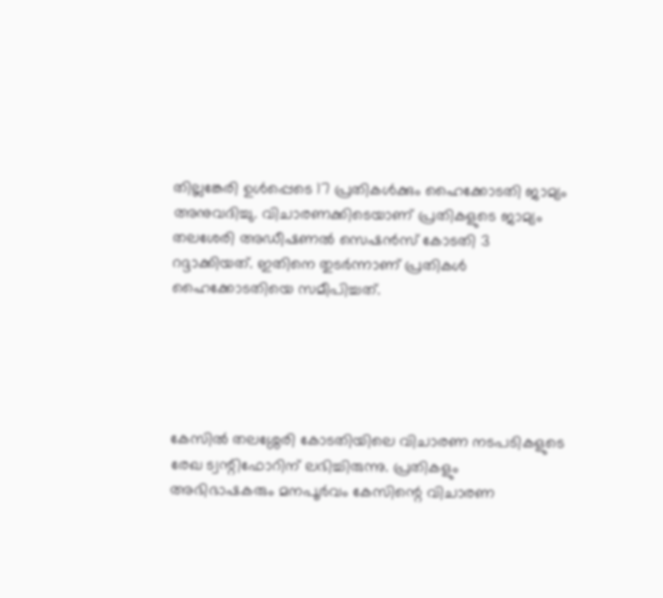തില്ലങ്കേരി ഉള്‍പ്പെടെ 17 പ്രതികള്‍ക്കും ഹൈക്കോടതി ജാമ്യം അനുവദിച്ചു. വിചാരണക്കിടെയാണ് പ്രതികളുടെ ജാമ്യം തലശേരി അഡീഷണല്‍ സെഷന്‍സ് കോടതി 3 റദ്ദാക്കിയത്. ഇതിനെ തുടര്‍ന്നാണ് പ്രതികള്‍ ഹൈക്കോടതിയെ സമീപിച്ചത്.





കേസില്‍ തലശ്ശേരി കോടതിയിലെ വിചാരണ നടപടികളുടെ രേഖ ട്വന്റിഫോറിന് ലഭിച്ചിരുന്നു. പ്രതികളും അഭിഭാഷകരും മനപൂര്‍വം കേസിന്റെ വിചാരണ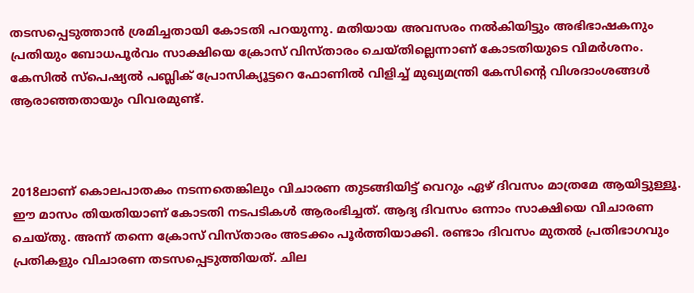തടസപ്പെടുത്താന്‍ ശ്രമിച്ചതായി കോടതി പറയുന്നു. മതിയായ അവസരം നല്‍കിയിട്ടും അഭിഭാഷകനും പ്രതിയും ബോധപൂര്‍വം സാക്ഷിയെ ക്രോസ് വിസ്താരം ചെയ്തില്ലെന്നാണ് കോടതിയുടെ വിമര്‍ശനം. കേസില്‍ സ്പെഷ്യല്‍ പബ്ലിക് പ്രോസിക്യൂട്ടറെ ഫോണില്‍ വിളിച്ച് മുഖ്യമന്ത്രി കേസിന്റെ വിശദാംശങ്ങള്‍ ആരാഞ്ഞതായും വിവരമുണ്ട്.



2018ലാണ് കൊലപാതകം നടന്നതെങ്കിലും വിചാരണ തുടങ്ങിയിട്ട് വെറും ഏഴ് ദിവസം മാത്രമേ ആയിട്ടുള്ളൂ. ഈ മാസം തിയതിയാണ് കോടതി നടപടികള്‍ ആരംഭിച്ചത്. ആദ്യ ദിവസം ഒന്നാം സാക്ഷിയെ വിചാരണ ചെയ്തു. അന്ന് തന്നെ ക്രോസ് വിസ്താരം അടക്കം പൂര്‍ത്തിയാക്കി. രണ്ടാം ദിവസം മുതല്‍ പ്രതിഭാഗവും പ്രതികളും വിചാരണ തടസപ്പെടുത്തിയത്. ചില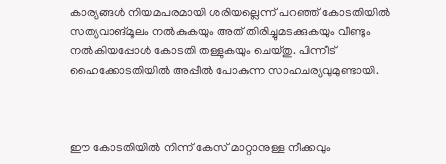കാര്യങ്ങള്‍ നിയമപരമായി ശരിയല്ലെന്ന് പറഞ്ഞ് കോടതിയില്‍ സത്യവാങ്മൂലം നല്‍കുകയും അത് തിരിച്ചുമടക്കുകയും വീണ്ടും നല്‍കിയപ്പോള്‍ കോടതി തള്ളുകയും ചെയ്തു. പിന്നീട് ഹൈക്കോടതിയില്‍ അപ്പീല്‍ പോകുന്ന സാഹചര്യവുമുണ്ടായി.



ഈ കോടതിയില്‍ നിന്ന് കേസ് മാറ്റാനുള്ള നീക്കവും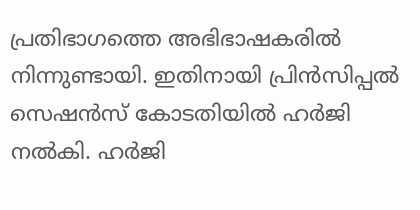പ്രതിഭാഗത്തെ അഭിഭാഷകരില്‍ നിന്നുണ്ടായി. ഇതിനായി പ്രിന്‍സിപ്പല്‍ സെഷന്‍സ് കോടതിയില്‍ ഹര്‍ജി നല്‍കി. ഹര്‍ജി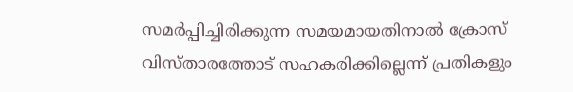സമര്‍പ്പിച്ചിരിക്കുന്ന സമയമായതിനാല്‍ ക്രോസ് വിസ്താരത്തോട് സഹകരിക്കില്ലെന്ന് പ്രതികളും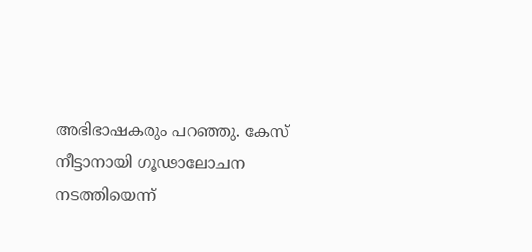അഭിഭാഷകരും പറഞ്ഞു. കേസ് നീട്ടാനായി ഗൂഢാലോചന നടത്തിയെന്ന്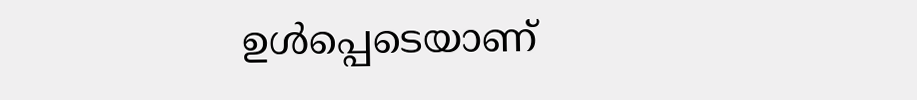ഉള്‍പ്പെടെയാണ്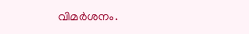വിമര്‍ശനം.